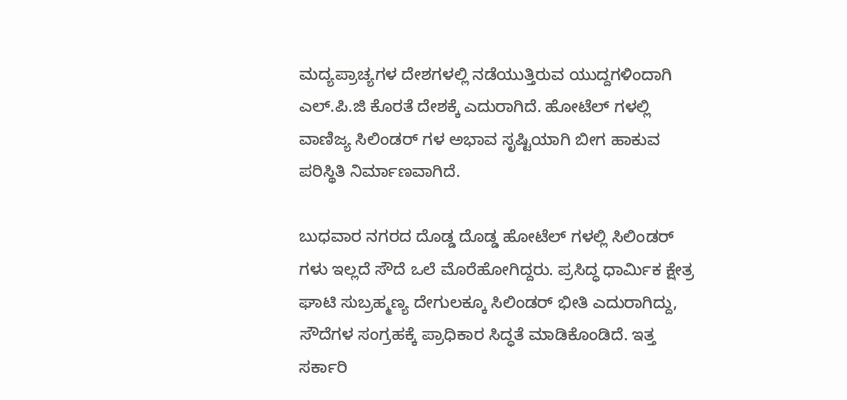ಮದ್ಯಪ್ರಾಚ್ಯಗಳ ದೇಶಗಳಲ್ಲಿ ನಡೆಯುತ್ತಿರುವ ಯುದ್ದಗಳಿಂದಾಗಿ ಎಲ್.ಪಿ.ಜಿ ಕೊರತೆ ದೇಶಕ್ಕೆ ಎದುರಾಗಿದೆ. ಹೋಟೆಲ್ ಗಳಲ್ಲಿ ವಾಣಿಜ್ಯ ಸಿಲಿಂಡರ್ ಗಳ ಅಭಾವ ಸೃಷ್ಟಿಯಾಗಿ ಬೀಗ ಹಾಕುವ ಪರಿಸ್ಥಿತಿ ನಿರ್ಮಾಣವಾಗಿದೆ.

ಬುಧವಾರ ನಗರದ ದೊಡ್ಡ ದೊಡ್ಡ ಹೋಟೆಲ್ ಗಳಲ್ಲಿ ಸಿಲಿಂಡರ್ ಗಳು ಇಲ್ಲದೆ ಸೌದೆ ಒಲೆ ಮೊರೆಹೋಗಿದ್ದರು. ಪ್ರಸಿದ್ಧ ಧಾರ್ಮಿಕ ಕ್ಷೇತ್ರ ಘಾಟಿ ಸುಬ್ರಹ್ಮಣ್ಯ ದೇಗುಲಕ್ಕೂ ಸಿಲಿಂಡರ್ ಭೀತಿ ಎದುರಾಗಿದ್ದು, ಸೌದೆಗಳ ಸಂಗ್ರಹಕ್ಕೆ ಪ್ರಾಧಿಕಾರ ಸಿದ್ಧತೆ ಮಾಡಿಕೊಂಡಿದೆ. ಇತ್ತ ಸರ್ಕಾರಿ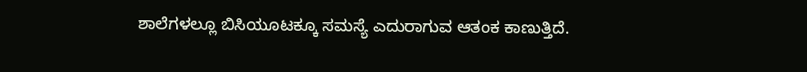ಶಾಲೆಗಳಲ್ಲೂ ಬಿಸಿಯೂಟಕ್ಕೂ ಸಮಸ್ಯೆ ಎದುರಾಗುವ ಆತಂಕ ಕಾಣುತ್ತಿದೆ.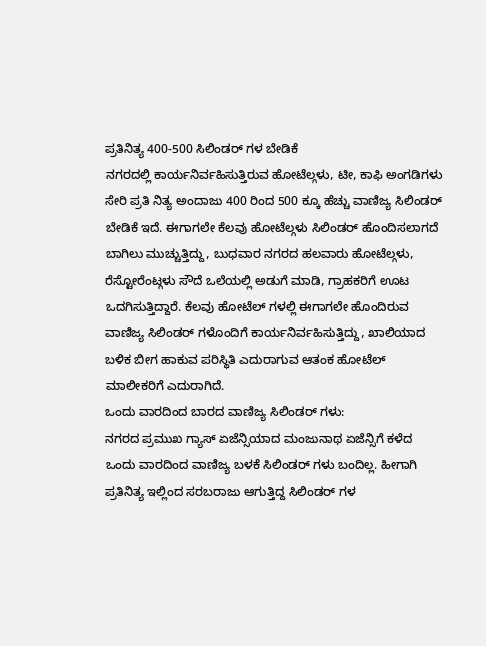ಪ್ರತಿನಿತ್ಯ 400-500 ಸಿಲಿಂಡರ್ ಗಳ ಬೇಡಿಕೆ
ನಗರದಲ್ಲಿ ಕಾರ್ಯನಿರ್ವಹಿಸುತ್ತಿರುವ ಹೋಟೆಲ್ಗಳು, ಟೀ, ಕಾಫಿ ಅಂಗಡಿಗಳು ಸೇರಿ ಪ್ರತಿ ನಿತ್ಯ ಅಂದಾಜು 400 ರಿಂದ 500 ಕ್ಕೂ ಹೆಚ್ಚು ವಾಣಿಜ್ಯ ಸಿಲಿಂಡರ್ ಬೇಡಿಕೆ ಇದೆ. ಈಗಾಗಲೇ ಕೆಲವು ಹೋಟೆಲ್ಗಳು ಸಿಲಿಂಡರ್ ಹೊಂದಿಸಲಾಗದೆ ಬಾಗಿಲು ಮುಚ್ಚುತ್ತಿದ್ದು, ಬುಧವಾರ ನಗರದ ಹಲವಾರು ಹೋಟೆಲ್ಗಳು, ರೆಸ್ಟೋರೆಂಟ್ಗಳು ಸೌದೆ ಒಲೆಯಲ್ಲಿ ಅಡುಗೆ ಮಾಡಿ, ಗ್ರಾಹಕರಿಗೆ ಊಟ ಒದಗಿಸುತ್ತಿದ್ದಾರೆ. ಕೆಲವು ಹೋಟೆಲ್ ಗಳಲ್ಲಿ ಈಗಾಗಲೇ ಹೊಂದಿರುವ ವಾಣಿಜ್ಯ ಸಿಲಿಂಡರ್ ಗಳೊಂದಿಗೆ ಕಾರ್ಯನಿರ್ವಹಿಸುತ್ತಿದ್ದು, ಖಾಲಿಯಾದ ಬಳಿಕ ಬೀಗ ಹಾಕುವ ಪರಿಸ್ಥಿತಿ ಎದುರಾಗುವ ಆತಂಕ ಹೋಟೆಲ್ ಮಾಲೀಕರಿಗೆ ಎದುರಾಗಿದೆ.
ಒಂದು ವಾರದಿಂದ ಬಾರದ ವಾಣಿಜ್ಯ ಸಿಲಿಂಡರ್ ಗಳು:
ನಗರದ ಪ್ರಮುಖ ಗ್ಯಾಸ್ ಏಜೆನ್ಸಿಯಾದ ಮಂಜುನಾಥ ಏಜೆನ್ಸಿಗೆ ಕಳೆದ ಒಂದು ವಾರದಿಂದ ವಾಣಿಜ್ಯ ಬಳಕೆ ಸಿಲಿಂಡರ್ ಗಳು ಬಂದಿಲ್ಲ. ಹೀಗಾಗಿ ಪ್ರತಿನಿತ್ಯ ಇಲ್ಲಿಂದ ಸರಬರಾಜು ಆಗುತ್ತಿದ್ದ ಸಿಲಿಂಡರ್ ಗಳ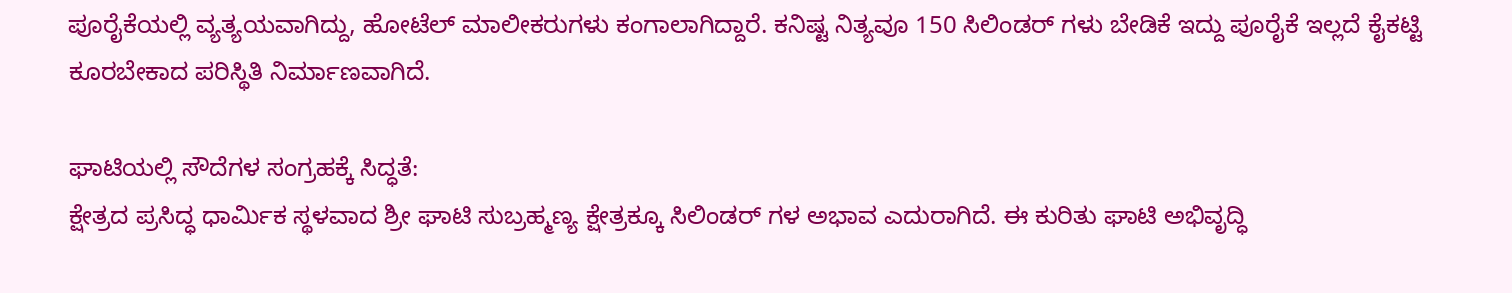ಪೂರೈಕೆಯಲ್ಲಿ ವ್ಯತ್ಯಯವಾಗಿದ್ದು, ಹೋಟೆಲ್ ಮಾಲೀಕರುಗಳು ಕಂಗಾಲಾಗಿದ್ದಾರೆ. ಕನಿಷ್ಟ ನಿತ್ಯವೂ 150 ಸಿಲಿಂಡರ್ ಗಳು ಬೇಡಿಕೆ ಇದ್ದು ಪೂರೈಕೆ ಇಲ್ಲದೆ ಕೈಕಟ್ಟಿ ಕೂರಬೇಕಾದ ಪರಿಸ್ಥಿತಿ ನಿರ್ಮಾಣವಾಗಿದೆ.

ಘಾಟಿಯಲ್ಲಿ ಸೌದೆಗಳ ಸಂಗ್ರಹಕ್ಕೆ ಸಿದ್ಧತೆ:
ಕ್ಷೇತ್ರದ ಪ್ರಸಿದ್ಧ ಧಾರ್ಮಿಕ ಸ್ಥಳವಾದ ಶ್ರೀ ಘಾಟಿ ಸುಬ್ರಹ್ಮಣ್ಯ ಕ್ಷೇತ್ರಕ್ಕೂ ಸಿಲಿಂಡರ್ ಗಳ ಅಭಾವ ಎದುರಾಗಿದೆ. ಈ ಕುರಿತು ಘಾಟಿ ಅಭಿವೃದ್ಧಿ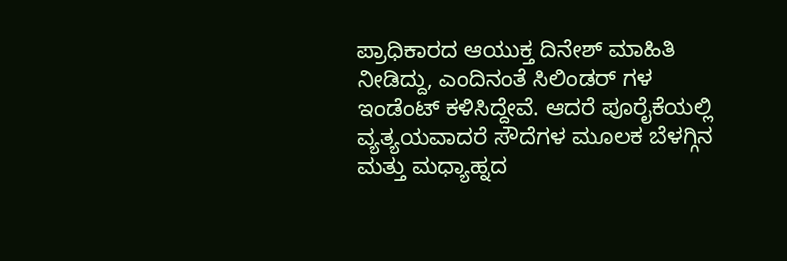ಪ್ರಾಧಿಕಾರದ ಆಯುಕ್ತ ದಿನೇಶ್ ಮಾಹಿತಿ ನೀಡಿದ್ದು, ಎಂದಿನಂತೆ ಸಿಲಿಂಡರ್ ಗಳ ಇಂಡೆಂಟ್ ಕಳಿಸಿದ್ದೇವೆ. ಆದರೆ ಪೂರೈಕೆಯಲ್ಲಿ ವ್ಯತ್ಯಯವಾದರೆ ಸೌದೆಗಳ ಮೂಲಕ ಬೆಳಗ್ಗಿನ ಮತ್ತು ಮಧ್ಯಾಹ್ನದ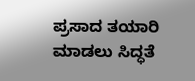ಪ್ರಸಾದ ತಯಾರಿ ಮಾಡಲು ಸಿದ್ಧತೆ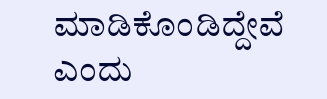ಮಾಡಿಕೊಂಡಿದ್ದೇವೆ ಎಂದು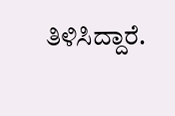ತಿಳಿಸಿದ್ದಾರೆ.